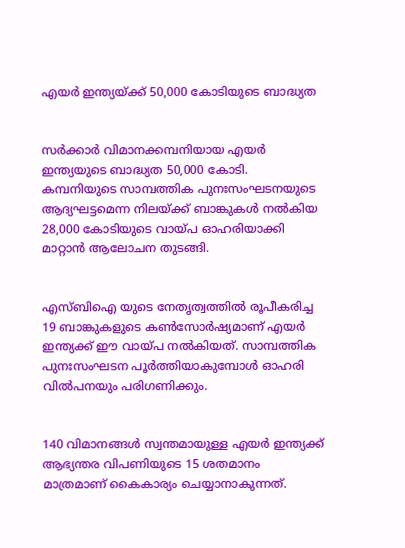എയര്‍ ഇന്ത്യയ്ക്ക് 50,000 കോടിയുടെ ബാദ്ധ്യത


സര്‍ക്കാര്‍ വിമാനക്കമ്പനിയായ എയര്‍ ഇന്ത്യയുടെ ബാദ്ധ്യത 50,000 കോടി. കമ്പനിയുടെ സാമ്പത്തിക പുനഃസംഘടനയുടെ ആദ്യഘട്ടമെന്ന നിലയ്ക്ക് ബാങ്കുകള്‍ നല്‍കിയ 28,000 കോടിയുടെ വായ്പ ഓഹരിയാക്കി മാറ്റാന്‍ ആലോചന തുടങ്ങി.


എസ്ബിഐ യുടെ നേതൃത്വത്തില്‍ രൂപീകരിച്ച 19 ബാങ്കുകളുടെ കണ്‍സോര്‍ഷ്യമാണ് എയര്‍ ഇന്ത്യക്ക് ഈ വായ്പ നല്‍കിയത്. സാമ്പത്തിക പുനഃസംഘടന പൂര്‍ത്തിയാകുമ്പോള്‍ ഓഹരി വില്‍പനയും പരിഗണിക്കും.


140 വിമാനങ്ങള്‍ സ്വന്തമായുള്ള എയര്‍ ഇന്ത്യക്ക് ആഭ്യന്തര വിപണിയുടെ 15 ശതമാനം മാത്രമാണ് കൈകാര്യം ചെയ്യാനാകുന്നത്.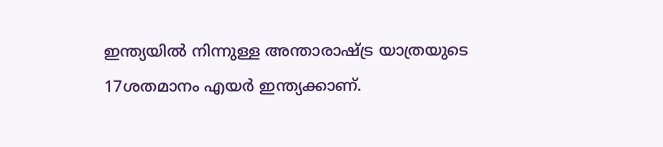ഇന്ത്യയില്‍ നിന്നുള്ള അന്താരാഷ്ട്ര യാത്രയുടെ 17ശതമാനം എയര്‍ ഇന്ത്യക്കാണ്.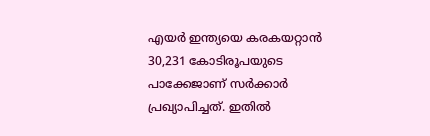എയര്‍ ഇന്ത്യയെ കരകയറ്റാന്‍ 30,231 കോടിരൂപയുടെ പാക്കേജാണ് സര്‍ക്കാര്‍ പ്രഖ്യാപിച്ചത്. ഇതില്‍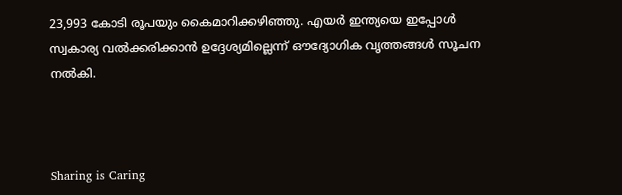23,993 കോടി രൂപയും കൈമാറിക്കഴിഞ്ഞു. എയര്‍ ഇന്ത്യയെ ഇപ്പോള്‍ സ്വകാര്യ വല്‍ക്കരിക്കാന്‍ ഉദ്ദേശ്യമില്ലെന്ന് ഔദ്യോഗിക വൃത്തങ്ങള്‍ സൂചന നല്‍കി.



Sharing is Caring